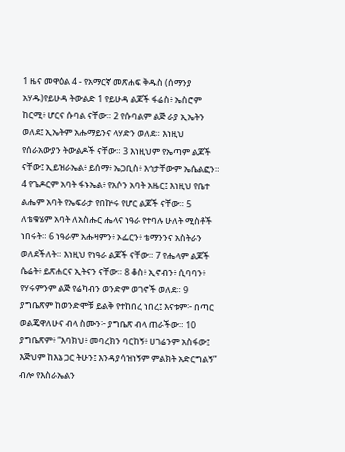1 ዜና መዋዕል 4 - የአማርኛ መጽሐፍ ቅዱስ (ሰማንያ አሃዱ)የይሁዳ ትውልድ 1 የይሁዳ ልጆች ፋሬስ፥ ኤስሮም ከርሚ፥ ሆርና ሱባል ናቸው። 2 የሱባልም ልጅ ራያ ኢኤትን ወለደ፤ ኢኤትም አሑማይንና ላሃድን ወለደ። እነዚህ የሰራአውያን ትውልዶች ናቸው። 3 እነዚህም የኤጣም ልጆች ናቸው፤ ኢይዝራኤል፥ ይሰማ፥ ኤጋቢስ፥ እኅታቸውም ኤሴልፎን። 4 የጌዶርም አባት ፋኑኤል፥ የአሶን አባት አዜር፤ እነዚህ የቤተ ልሔም አባት የኤፍራታ የበኵሩ የሆር ልጆች ናቸው። 5 ለቴቁሄም አባት ለአስሑር ሔላና ነዓራ የተባሉ ሁለት ሚስቶች ነበሩት። 6 ነዓራም አሑዛምን፥ ኦፌርን፥ ቴማንንና አስትራን ወለደችለት። እነዚህ የነዓራ ልጆች ናቸው። 7 የሔላም ልጆች ሴሬት፥ ይጽሐርና ኢትናን ናቸው። 8 ቆስ፥ ኢኖብን፥ ሲባባን፥ የሃሩምንም ልጅ የሬካብን ወንድም ወገኖች ወለደ። 9 ያግቤጽም ከወንድሞቹ ይልቅ የተከበረ ነበረ፤ እናቱም፦ በጣር ወልጄዋለሁና ብላ ስሙን፦ ያግቤጽ ብላ ጠራችው። 10 ያግቤጽም፥ “እባክህ፥ መባረክን ባርከኝ፥ ሀገሬንም አስፋው፤ እጅህም ከእኔ ጋር ትሁን፤ እንዳያሳዝነኝም ምልክት አድርግልኝ” ብሎ የእስራኤልን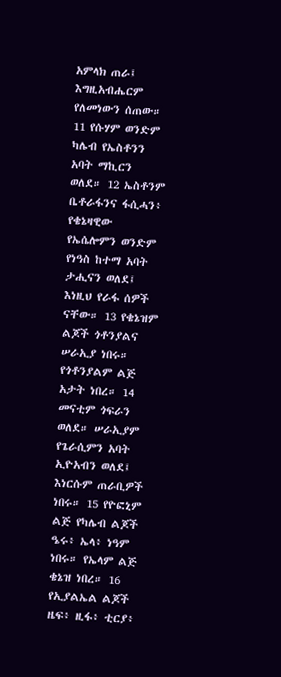አምላክ ጠራ፤ እግዚአብሔርም የለመነውን ሰጠው። 11 የሱሃም ወንድም ካሌብ የኤስቶንን አባት ማኪርን ወለደ። 12 ኤስቶንም ቤቶራፋንና ፋሲሓን፥ የቄኔዛዊው የኤሴሎምን ወንድም የነዓስ ከተማ አባት ታሒናን ወለደ፤ እነዚህ የራፋ ሰዎች ናቸው። 13 የቄኔዝም ልጆች ጎቶንያልና ሠራኢያ ነበሩ። የጎቶንያልም ልጅ አታት ነበረ። 14 መናቲም ጎፍራን ወለደ። ሠራኢያም የጌራሲምን አባት ኢዮአብን ወለደ፤ እነርሱም ጠራቢዎች ነበሩ። 15 የዮፎኒም ልጅ የካሌብ ልጆች ዔሩ፥ ኤላ፥ ነዓም ነበሩ። የኤላም ልጅ ቄኔዝ ነበረ። 16 የኢያልኤል ልጆች ዜፍ፥ ዚፋ፥ ቲርያ፥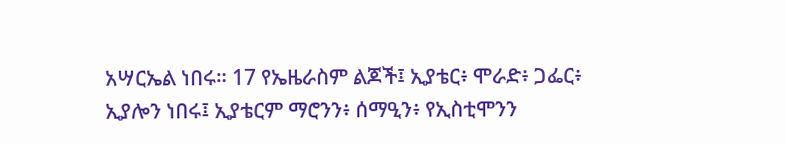አሣርኤል ነበሩ። 17 የኤዜራስም ልጆች፤ ኢያቴር፥ ሞራድ፥ ጋፌር፥ ኢያሎን ነበሩ፤ ኢያቴርም ማሮንን፥ ሰማዒን፥ የኢስቲሞንን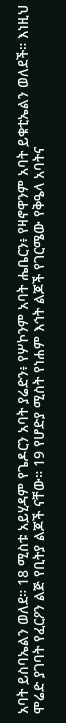አባት ይስባኤልን ወለደ። 18 ሚስቱ አይሂዳም የጌዶርን አባት ያሬድን፥ የሦኮንም አባት ሔቤርን፥ የዛኖዋንም አባት ይቁቲኤልን ወለደች። እነዚህ ሞሬድ ያገባት የፈርዖን ልጅ የቢትያ ልጆች ናቸው። 19 የሆድያ ሚስት የነሐም እኅት ልጆች የገርሜው የቅዔላ አባትና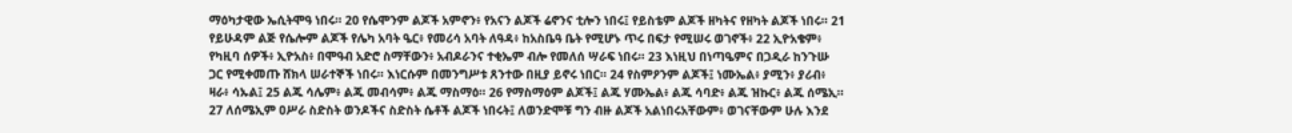ማዕካታዊው ኤሲትሞዓ ነበሩ። 20 የሴሞንም ልጆች አምኖን፥ የአናን ልጆች ሬኖንና ቲሎን ነበሩ፤ የይስቴም ልጆች ዘካትና የዘካት ልጆች ነበሩ። 21 የይሁዳም ልጅ የሴሎም ልጆች የሌካ አባት ዔር፥ የመሪሳ አባት ለዓዳ፥ ከአስቤዓ ቤት የሚሆኑ ጥሩ በፍታ የሚሠሩ ወገኖች፥ 22 ኢዮአቄም፥ የካዚባ ሰዎች፥ ኢዮአስ፥ በሞዓብ አድሮ ስማቸውን፥ አብዶራንና ተቂኤም ብሎ የመለሰ ሣራፍ ነበሩ። 23 እነዚህ በነጣዔምና በጋዲራ ከንጉሡ ጋር የሚቀመጡ ሸክላ ሠራተኞች ነበሩ። እነርሱም በመንግሥቱ ጸንተው በዚያ ይኖሩ ነበር። 24 የስምዖንም ልጆች፤ ነሙኤል፥ ያሚን፥ ያሪብ፥ ዛራ፥ ሳኡል፤ 25 ልጁ ሳሌም፥ ልጁ መብሳም፥ ልጁ ማስማዕ። 26 የማስማዕም ልጆች፤ ልጁ ሃሙኤል፥ ልጁ ሳባድ፥ ልጁ ዝኩር፥ ልጁ ሰሜኢ። 27 ለሰሜኢም ዐሥራ ስድስት ወንዶችና ስድስት ሴቶች ልጆች ነበሩት፤ ለወንድሞቹ ግን ብዙ ልጆች አልነበሩአቸውም፥ ወገናቸውም ሁሉ እንደ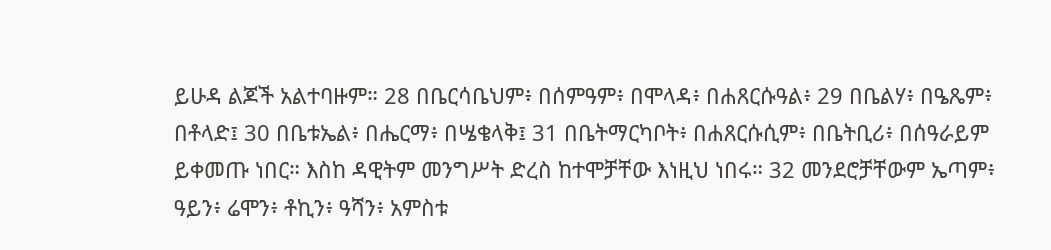ይሁዳ ልጆች አልተባዙም። 28 በቤርሳቤህም፥ በሰምዓም፥ በሞላዳ፥ በሐጸርሱዓል፥ 29 በቤልሃ፥ በዔጼም፥ በቶላድ፤ 30 በቤቱኤል፥ በሔርማ፥ በሤቄላቅ፤ 31 በቤትማርካቦት፥ በሐጸርሱሲም፥ በቤትቢሪ፥ በሰዓራይም ይቀመጡ ነበር። እስከ ዳዊትም መንግሥት ድረስ ከተሞቻቸው እነዚህ ነበሩ። 32 መንደሮቻቸውም ኤጣም፥ ዓይን፥ ሬሞን፥ ቶኪን፥ ዓሻን፥ አምስቱ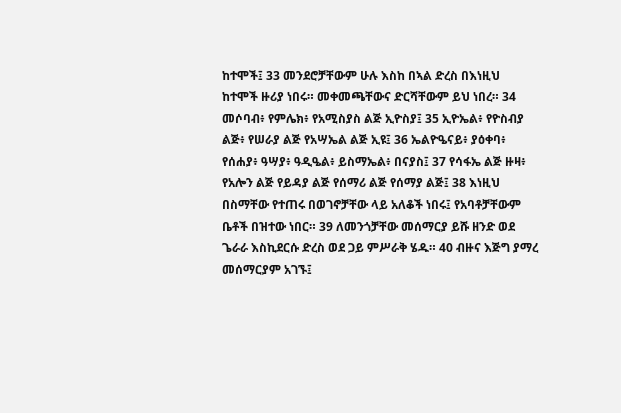ከተሞች፤ 33 መንደሮቻቸውም ሁሉ እስከ በኣል ድረስ በእነዚህ ከተሞች ዙሪያ ነበሩ። መቀመጫቸውና ድርሻቸውም ይህ ነበረ። 34 መሶባብ፥ የምሌክ፥ የአሚስያስ ልጅ ኢዮስያ፤ 35 ኢዮኤል፥ የዮስብያ ልጅ፥ የሠራያ ልጅ የአሣኤል ልጅ ኢዩ፤ 36 ኤልዮዔናይ፥ ያዕቀባ፥ የሰሐያ፥ ዓሣያ፥ ዓዲዔል፥ ይስማኤል፥ በናያስ፤ 37 የሳፋኤ ልጅ ዙዛ፥ የአሎን ልጅ የይዳያ ልጅ የሰማሪ ልጅ የሰማያ ልጅ፤ 38 እነዚህ በስማቸው የተጠሩ በወገኖቻቸው ላይ አለቆች ነበሩ፤ የአባቶቻቸውም ቤቶች በዝተው ነበር። 39 ለመንጎቻቸው መሰማርያ ይሹ ዘንድ ወደ ጌራራ እስኪደርሱ ድረስ ወደ ጋይ ምሥራቅ ሄዱ። 40 ብዙና እጅግ ያማረ መሰማርያም አገኙ፤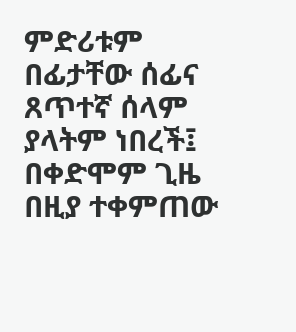ምድሪቱም በፊታቸው ሰፊና ጸጥተኛ ሰላም ያላትም ነበረች፤ በቀድሞም ጊዜ በዚያ ተቀምጠው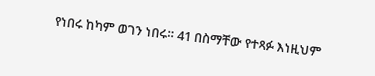የነበሩ ከካም ወገን ነበሩ። 41 በስማቸው የተጻፉ እነዚህም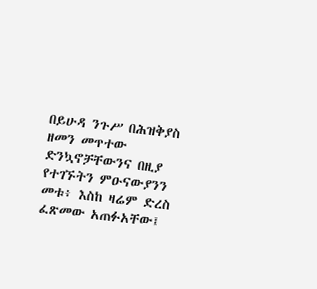በይሁዳ ንጉሥ በሕዝቅያስ ዘመን መጥተው ድንኳኖቻቸውንና በዚያ የተገኙትን ምዑናውያንን መቱ፥ እስከ ዛሬም ድረስ ፈጽመው አጠፉአቸው፤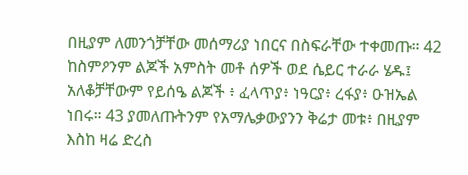በዚያም ለመንጎቻቸው መሰማሪያ ነበርና በስፍራቸው ተቀመጡ። 42 ከስምዖንም ልጆች አምስት መቶ ሰዎች ወደ ሴይር ተራራ ሄዱ፤ አለቆቻቸውም የይሰዔ ልጆች ፥ ፈላጥያ፥ ነዓርያ፥ ረፋያ፥ ዑዝኤል ነበሩ። 43 ያመለጡትንም የአማሌቃውያንን ቅሬታ መቱ፥ በዚያም እስከ ዛሬ ድረስ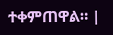ተቀምጠዋል። |